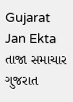Gujarat Jan Ekta
તાજા સમાચાર
ગુજરાત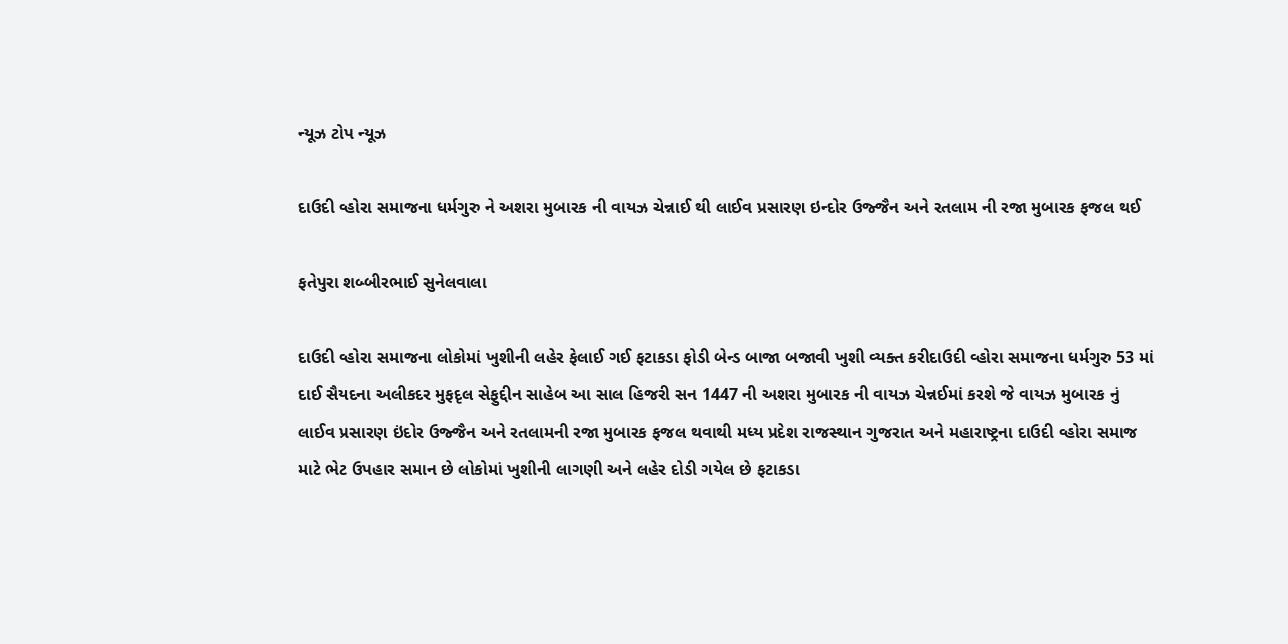ન્યૂઝ ટોપ ન્યૂઝ

દાઉદી વ્હોરા સમાજના ધર્મગુરુ ને અશરા મુબારક ની વાયઝ ચેન્નાઈ થી લાઈવ પ્રસારણ ઇન્દોર ઉજ્જૈન અને રતલામ ની રજા મુબારક ફજલ થઈ

ફતેપુરા શબ્બીરભાઈ સુનેલવાલા

દાઉદી વ્હોરા સમાજના લોકોમાં ખુશીની લહેર ફેલાઈ ગઈ ફટાકડા ફોડી બેન્ડ બાજા બજાવી ખુશી વ્યક્ત કરીદાઉદી વ્હોરા સમાજના ધર્મગુરુ 53 માં દાઈ સૈયદના અલીકદર મુફદૃલ સેફુદ્દીન સાહેબ આ સાલ હિજરી સન 1447 ની અશરા મુબારક ની વાયઝ ચેન્નઈમાં કરશે જે વાયઝ મુબારક નું લાઈવ પ્રસારણ ઇંદોર ઉજ્જૈન અને રતલામની રજા મુબારક ફજલ થવાથી મધ્ય પ્રદેશ રાજસ્થાન ગુજરાત અને મહારાષ્ટ્રના દાઉદી વ્હોરા સમાજ માટે ભેટ ઉપહાર સમાન છે લોકોમાં ખુશીની લાગણી અને લહેર દોડી ગયેલ છે ફટાકડા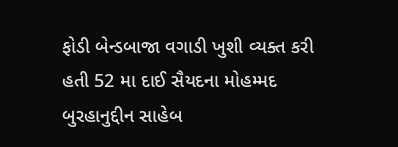ફોડી બેન્ડબાજા વગાડી ખુશી વ્યક્ત કરી હતી 52 મા દાઈ સૈયદના મોહમ્મદ બુરહાનુદ્દીન સાહેબ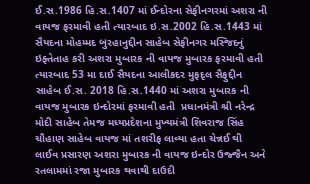ઈ.સ.1986 હિ.સ.1407 માં ઈન્દોરના સેફીનગરમાં અશરા ની વાયજ ફરમાવી હતી ત્યારબાદ ઇ.સ.2002 હિ.સ.1443 માં સૈયદના મોહમ્મદ બુરહાનુદ્દીન સાહેબ સેફીનગર મસ્જિદનું ઇફ્તેતાહ કરી અશરા મુબારક ની વાયજ મુબારક ફરમાવી હતી ત્યારબાદ 53 મા દાઈ સૈયદના આલીકદર મુફદૃલ સૈફુદ્દીન સાહેબ ઈ.સ. 2018 હિ.સ.1440 માં અશરા મુબારક ની વાયજ મુબારક ઇન્દોરમાં ફરમાવી હતી  પ્રધાનમંત્રી શ્રી નરેન્દ્ર મોદી સાહેબ તેમજ મધ્યપ્રદેશના મુખ્યમંત્રી શિવરાજ સિંહ ચૌહાણ સાહેબ વાયજ માં તશરીફ લાવ્યા હતા ચેન્નઈ થી લાઈવ પ્રસારણ અશરા મુબારક ની વાયજ ઇન્દોર ઉજ્જૈન અને રતલામમાં રજા મુબારક થવાથી દાઉદી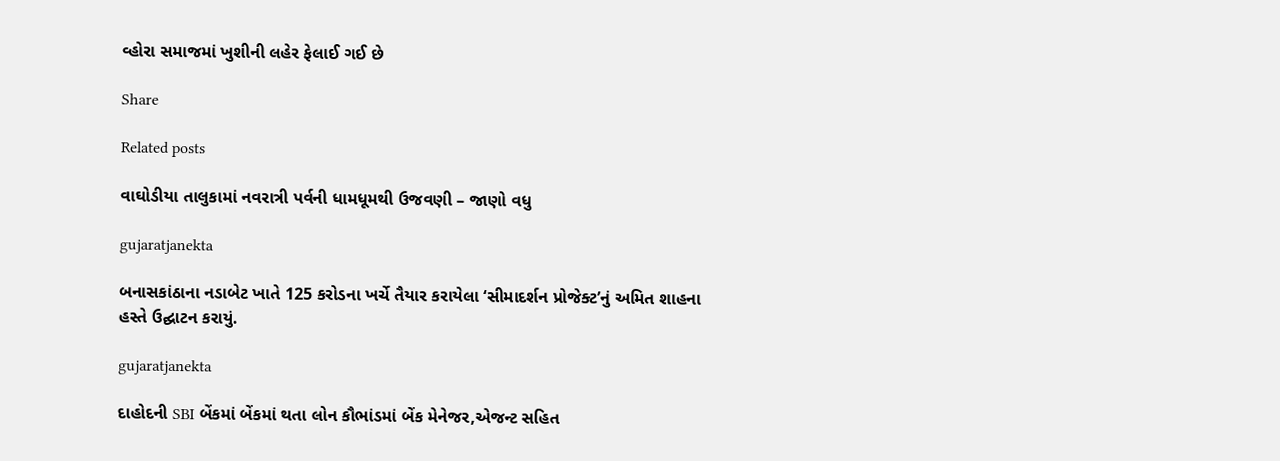વ્હોરા સમાજમાં ખુશીની લહેર ફેલાઈ ગઈ છે

Share

Related posts

વાઘોડીયા તાલુકામાં નવરાત્રી પર્વની ધામધૂમથી ઉજવણી – જાણો વધુ

gujaratjanekta

બનાસકાંઠાના નડાબેટ ખાતે 125 કરોડના ખર્ચે તૈયાર કરાયેલા ‘સીમાદર્શન પ્રોજેક્ટ’નું અમિત શાહના હસ્તે ઉદ્ઘાટન કરાયું.

gujaratjanekta

દાહોદની SBI બેંકમાં બેંકમાં થતા લોન કૌભાંડમાં બેંક મેનેજર,એજન્ટ સહિત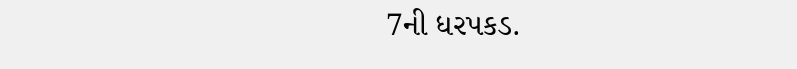7ની ધરપકડ.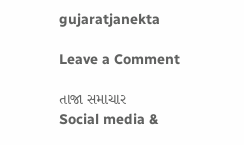gujaratjanekta

Leave a Comment

તાજા સમાચાર
Social media &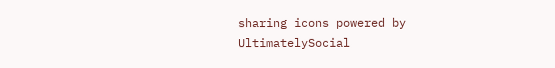sharing icons powered by UltimatelySocial